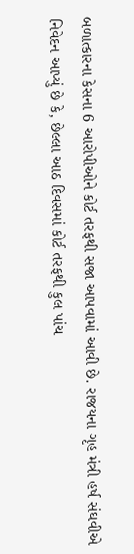બળાત્કારના કેસના 6 આરોપીઓને કોર્ટ તરફથી સજા આપવામાં આવી છે. રાજયના ગૃહ મંત્રી હર્ષ સંઘવીએ નિવેદન આપ્યું છે કે, છેલ્લા આઠ દિવસમાં કોર્ટ તરફથી કુલ પાંચ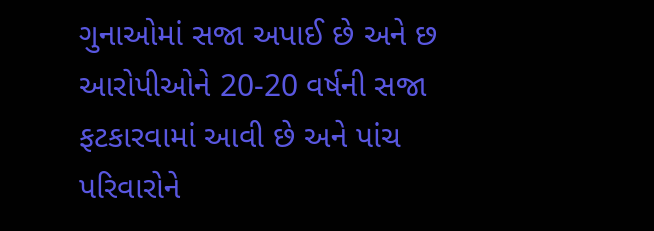ગુનાઓમાં સજા અપાઈ છે અને છ આરોપીઓને 20-20 વર્ષની સજા ફટકારવામાં આવી છે અને પાંચ પરિવારોને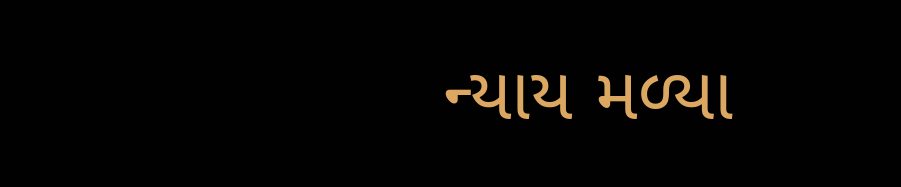ન્યાય મળ્યા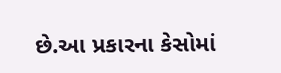છે.આ પ્રકારના કેસોમાં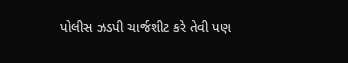પોલીસ ઝડપી ચાર્જશીટ કરે તેવી પણ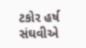ટકોર હર્ષ સંઘવીએ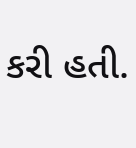કરી હતી.